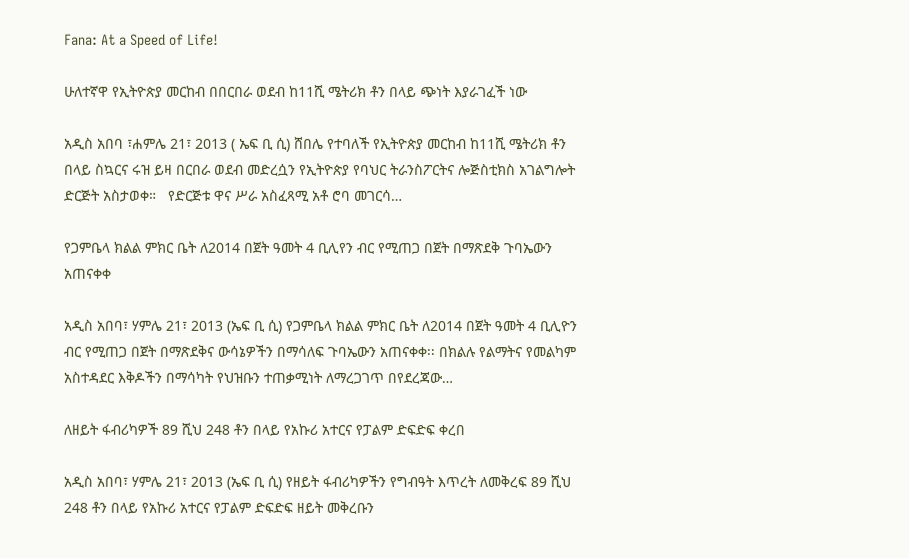Fana: At a Speed of Life!

ሁለተኛዋ የኢትዮጵያ መርከብ በበርበራ ወደብ ከ11ሺ ሜትሪክ ቶን በላይ ጭነት እያራገፈች ነው

አዲስ አበባ ፣ሐምሌ 21፣ 2013 ( ኤፍ ቢ ሲ) ሸበሌ የተባለች የኢትዮጵያ መርከብ ከ11ሺ ሜትሪክ ቶን በላይ ስኳርና ሩዝ ይዛ በርበራ ወደብ መድረሷን የኢትዮጵያ የባህር ትራንስፖርትና ሎጅስቲክስ አገልግሎት ድርጅት አስታወቀ።   የድርጅቱ ዋና ሥራ አስፈጻሚ አቶ ሮባ መገርሳ…

የጋምቤላ ክልል ምክር ቤት ለ2014 በጀት ዓመት 4 ቢሊየን ብር የሚጠጋ በጀት በማጽደቅ ጉባኤውን አጠናቀቀ

አዲስ አበባ፣ ሃምሌ 21፣ 2013 (ኤፍ ቢ ሲ) የጋምቤላ ክልል ምክር ቤት ለ2014 በጀት ዓመት 4 ቢሊዮን ብር የሚጠጋ በጀት በማጽደቅና ውሳኔዎችን በማሳለፍ ጉባኤውን አጠናቀቀ፡፡ በክልሉ የልማትና የመልካም አስተዳደር እቅዶችን በማሳካት የህዝቡን ተጠቃሚነት ለማረጋገጥ በየደረጃው…

ለዘይት ፋብሪካዎች 89 ሺህ 248 ቶን በላይ የአኩሪ አተርና የፓልም ድፍድፍ ቀረበ

አዲስ አበባ፣ ሃምሌ 21፣ 2013 (ኤፍ ቢ ሲ) የዘይት ፋብሪካዎችን የግብዓት እጥረት ለመቅረፍ 89 ሺህ 248 ቶን በላይ የአኩሪ አተርና የፓልም ድፍድፍ ዘይት መቅረቡን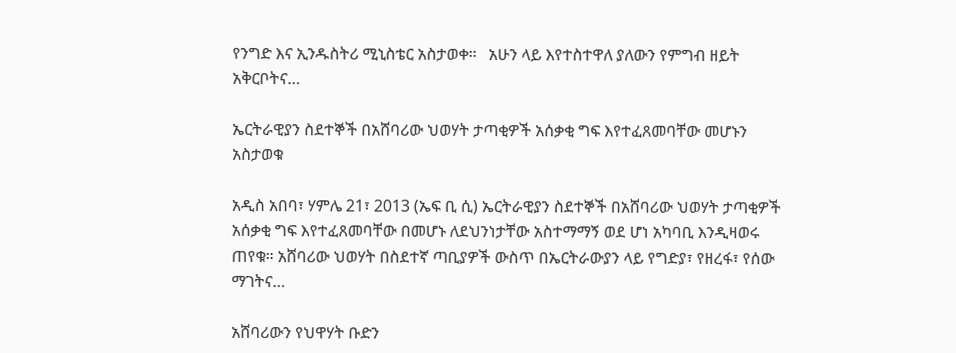የንግድ እና ኢንዱስትሪ ሚኒስቴር አስታወቀ፡፡   አሁን ላይ እየተስተዋለ ያለውን የምግብ ዘይት አቅርቦትና…

ኤርትራዊያን ስደተኞች በአሸባሪው ህወሃት ታጣቂዎች አሰቃቂ ግፍ እየተፈጸመባቸው መሆኑን አስታወቁ

አዲስ አበባ፣ ሃምሌ 21፣ 2013 (ኤፍ ቢ ሲ) ኤርትራዊያን ስደተኞች በአሸባሪው ህወሃት ታጣቂዎች አሰቃቂ ግፍ እየተፈጸመባቸው በመሆኑ ለደህንነታቸው አስተማማኝ ወደ ሆነ አካባቢ እንዲዛወሩ ጠየቁ። አሸባሪው ህወሃት በስደተኛ ጣቢያዎች ውስጥ በኤርትራውያን ላይ የግድያ፣ የዘረፋ፣ የሰው ማገትና…

አሸባሪውን የህዋሃት ቡድን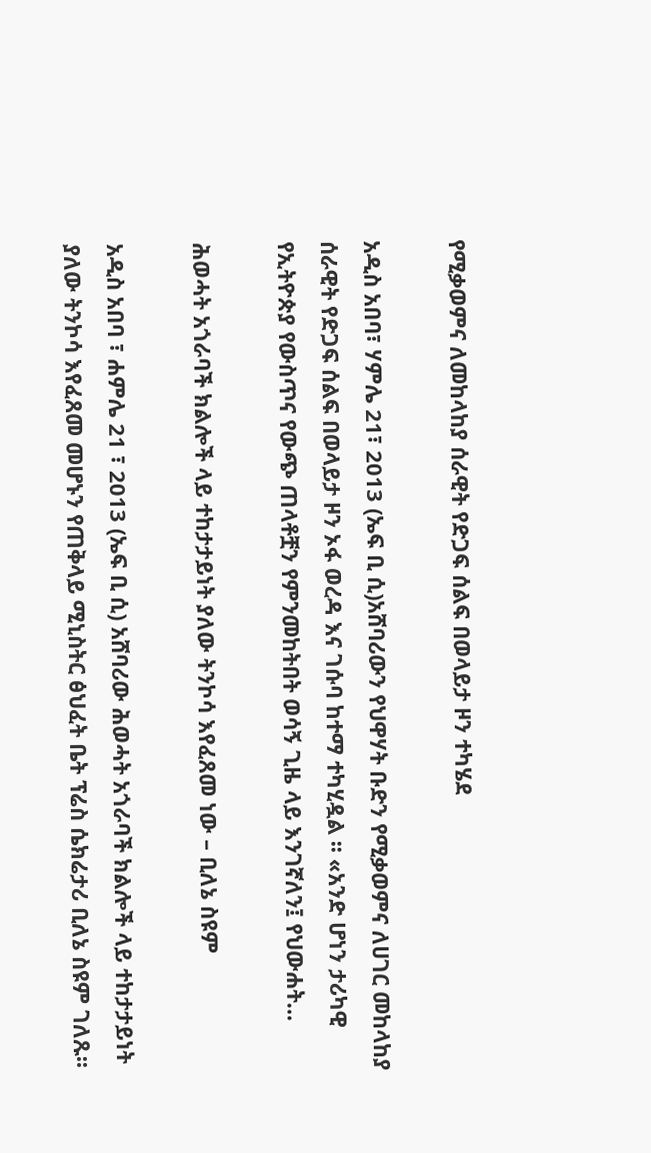የሚቃወምና ለመከላከያ ሰራዊት የድጋፍ ሰልፍ በወላይታ ዞን ተካሄደ

አዲስ አበባ፣ ሃምሌ 21፣ 2013 (ኤፍ ቢ ሲ)አሸባሪውን የህዋሃት ቡድን የሚቃወምና ለሀገር መከላከያ ሰራዊት የድጋፍ ሰልፍ በወላይታ ዞን ኦፋ ወረዳ እና ገሱባ ከተማ ተካሂዷል ፡፡ «አንድ ሆነን ታሪካዊ የኢትዮጵያ የውስጥና የውጭ ጠላቶቿን የምንመከትበት ወሳኝ ጊዜ ላይ እንገኛለን፤ የህውሐት…

ሕወሓት አጎራባች ክልሎች ላይ ተከታታይነት ያለው ትንኮሳ እየፈጸመ ነው – ቢለኔ ስዩም

አዲስ አበባ ፣ ሐምሌ 21 ፣ 2013 (ኤፍ ቢ ሲ) አሸባሪው ሕወሓት አጎራባች ክልሎች ላይ ተከታታይነት ያለው ትንኮሳ እየፈጸመ መሆኑን የጠቅላይ ሚኒስትር ፅህፈት ቤት ፕሬስ ሴክሬታሪ ቢለኔ ስዩም ገለጹ፡፡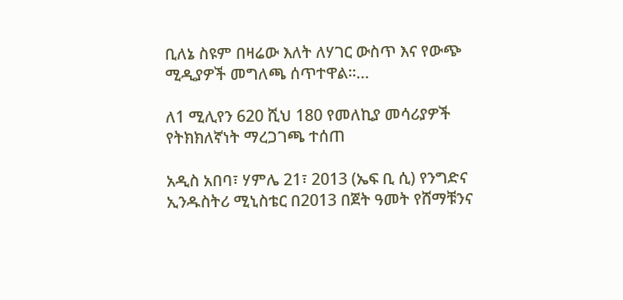ቢለኔ ስዩም በዛሬው እለት ለሃገር ውስጥ እና የውጭ ሚዲያዎች መግለጫ ሰጥተዋል፡፡…

ለ1 ሚሊየን 620 ሺህ 180 የመለኪያ መሳሪያዎች የትክክለኛነት ማረጋገጫ ተሰጠ

አዲስ አበባ፣ ሃምሌ 21፣ 2013 (ኤፍ ቢ ሲ) የንግድና ኢንዱስትሪ ሚኒስቴር በ2013 በጀት ዓመት የሸማቹንና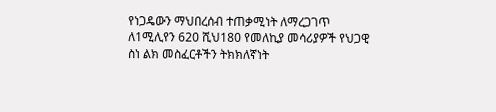የነጋዴውን ማህበረሰብ ተጠቃሚነት ለማረጋገጥ ለ1ሚሊየን 620 ሺህ180 የመለኪያ መሳሪያዎች የህጋዊ ስነ ልክ መስፈርቶችን ትክክለኛነት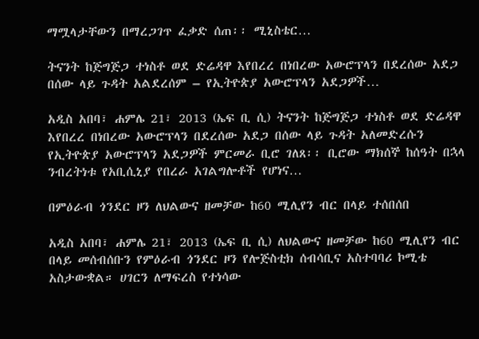ማሟላታቸውን በማረጋገጥ ፈቃድ ሰጠ፡፡ ሚኒስቴር…

ትናንት ከጅግጅጋ ተነስቶ ወደ ድሬዳዋ እየበረረ በነበረው አውሮፕላን በደረሰው አደጋ በሰው ላይ ጉዳት አልደረሰም – የኢትዮጵያ አውሮፕላን አደጋዎች…

አዲስ አበባ፣ ሐምሌ 21፣ 2013 (ኤፍ ቢ ሲ) ትናንት ከጅግጅጋ ተነስቶ ወደ ድሬዳዋ እየበረረ በነበረው አውሮፕላን በደረሰው አደጋ በሰው ላይ ጉዳት አለመድረሱን የኢትዮጵያ አውሮፕላን አደጋዎች ምርመራ ቢሮ ገለጸ፡፡ ቢሮው ማክሰኞ ከሰዓት በኋላ ንብረትነቱ የአቢሲኒያ የበረራ አገልግሎቶች የሆነና…

በምዕራብ ጎንደር ዞን ለህልውና ዘመቻው ከ60 ሚሊየን ብር በላይ ተሰበሰበ

አዲስ አበባ፣ ሐምሌ 21፣ 2013 (ኤፍ ቢ ሲ) ለህልውና ዘመቻው ከ60 ሚሊየን ብር በላይ መሰብሰቡን የምዕራብ ጎንደር ዞን የሎጅስቲክ ሰብሳቢና አስተባባሪ ኮሚቴ አስታውቋል። ሀገርን ለማፍረስ የተነሳው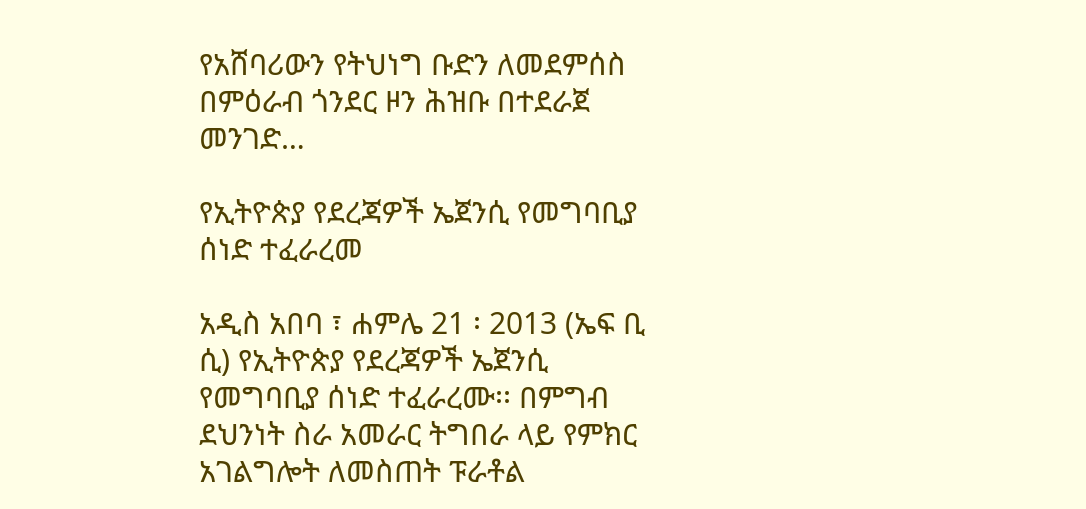የአሸባሪውን የትህነግ ቡድን ለመደምሰስ በምዕራብ ጎንደር ዞን ሕዝቡ በተደራጀ መንገድ…

የኢትዮጵያ የደረጃዎች ኤጀንሲ የመግባቢያ ሰነድ ተፈራረመ

አዲስ አበባ ፣ ሐምሌ 21 ፡ 2013 (ኤፍ ቢ ሲ) የኢትዮጵያ የደረጃዎች ኤጀንሲ የመግባቢያ ሰነድ ተፈራረሙ፡፡ በምግብ ደህንነት ስራ አመራር ትግበራ ላይ የምክር አገልግሎት ለመስጠት ፑራቶል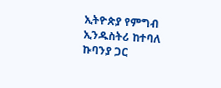ኢትዮጵያ የምግብ ኢንዱስትሪ ከተባለ ኩባንያ ጋር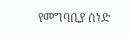የመግባቢያ ሰነድ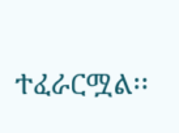ተፈራርሟል፡፡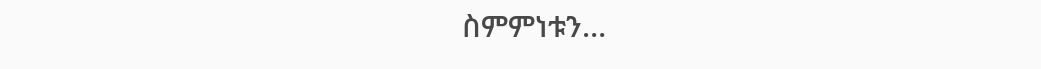ስምምነቱን…